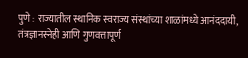पुणे : राज्यातील स्थानिक स्वराज्य संस्थांच्या शाळांमध्ये आनंददायी, तंत्रज्ञानस्नेही आणि गुणवत्तापूर्ण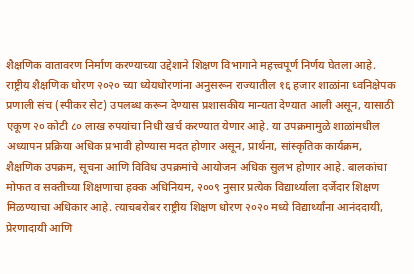शैक्षणिक वातावरण निर्माण करण्याच्या उद्देशाने शिक्षण विभागाने महत्त्वपूर्ण निर्णय घेतला आहे. राष्ट्रीय शैक्षणिक धोरण २०२० च्या ध्येयधोरणांना अनुसरून राज्यातील १६ हजार शाळांना ध्वनिक्षेपक प्रणाली संच (स्पीकर सेट) उपलब्ध करून देण्यास प्रशासकीय मान्यता देण्यात आली असून, यासाठी एकूण २० कोटी ८० लाख रुपयांचा निधी खर्च करण्यात येणार आहे. या उपक्रमामुळे शाळांमधील अध्यापन प्रक्रिया अधिक प्रभावी होण्यास मदत होणार असून, प्रार्थना, सांस्कृतिक कार्यक्रम, शैक्षणिक उपक्रम, सूचना आणि विविध उपक्रमांचे आयोजन अधिक सुलभ होणार आहे. बालकांचा मोफत व सक्तीच्या शिक्षणाचा हक्क अधिनियम, २००९ नुसार प्रत्येक विद्यार्थ्याला दर्जेदार शिक्षण मिळण्याचा अधिकार आहे. त्याचबरोबर राष्ट्रीय शिक्षण धोरण २०२० मध्ये विद्यार्थ्यांना आनंददायी, प्रेरणादायी आणि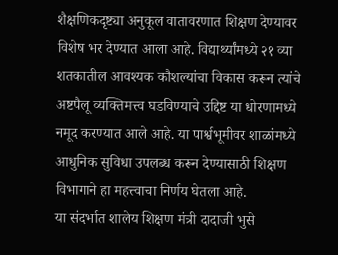शैक्षणिकदृष्ट्या अनुकूल वातावरणात शिक्षण देण्यावर विशेष भर देण्यात आला आहे. विद्यार्थ्यांमध्ये २१ व्या शतकातील आवश्यक कौशल्यांचा विकास करून त्यांचे अष्टपैलू व्यक्तिमत्त्व घडविण्याचे उद्दिष्ट या धोरणामध्ये नमूद करण्यात आले आहे. या पार्श्वभूमीवर शाळांमध्ये आधुनिक सुविधा उपलब्ध करून देण्यासाठी शिक्षण विभागाने हा महत्त्वाचा निर्णय घेतला आहे.
या संदर्भात शालेय शिक्षण मंत्री दादाजी भुसे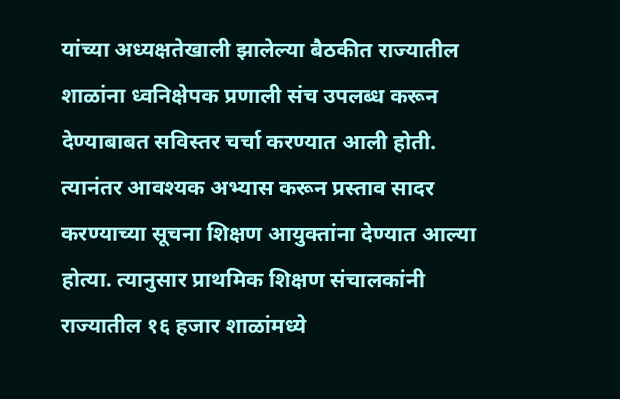यांच्या अध्यक्षतेखाली झालेल्या बैठकीत राज्यातील शाळांना ध्वनिक्षेपक प्रणाली संच उपलब्ध करून देण्याबाबत सविस्तर चर्चा करण्यात आली होती. त्यानंतर आवश्यक अभ्यास करून प्रस्ताव सादर करण्याच्या सूचना शिक्षण आयुक्तांना देण्यात आल्या होत्या. त्यानुसार प्राथमिक शिक्षण संचालकांनी राज्यातील १६ हजार शाळांमध्ये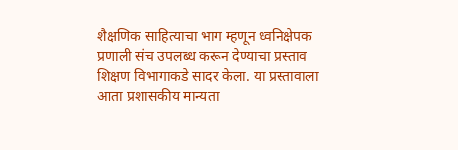शैक्षणिक साहित्याचा भाग म्हणून ध्वनिक्षेपक प्रणाली संच उपलब्ध करून देण्याचा प्रस्ताव शिक्षण विभागाकडे सादर केला. या प्रस्तावाला आता प्रशासकीय मान्यता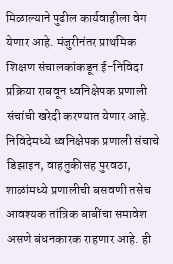मिळाल्याने पुढील कार्यवाहीला वेग येणार आहे. मंजुरीनंतर प्राथमिक शिक्षण संचालकांकडून ई-निविदा प्रक्रिया राबवून ध्वनिक्षेपक प्रणाली संचांची खरेदी करण्यात येणार आहे. निविदेमध्ये ध्वनिक्षेपक प्रणाली संचाचे डिझाइन, वाहतुकीसह पुरवठा, शाळांमध्ये प्रणालीची बसवणी तसेच आवश्यक तांत्रिक बाबींचा समावेश असणे बंधनकारक राहणार आहे. ही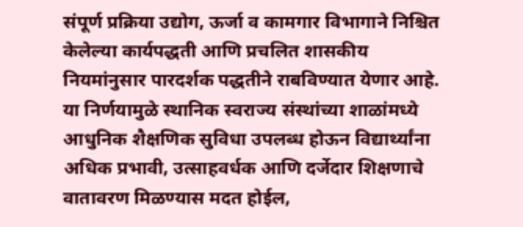संपूर्ण प्रक्रिया उद्योग, ऊर्जा व कामगार विभागाने निश्चित केलेल्या कार्यपद्धती आणि प्रचलित शासकीय नियमांनुसार पारदर्शक पद्धतीने राबविण्यात येणार आहे. या निर्णयामुळे स्थानिक स्वराज्य संस्थांच्या शाळांमध्ये आधुनिक शैक्षणिक सुविधा उपलब्ध होऊन विद्यार्थ्यांना अधिक प्रभावी, उत्साहवर्धक आणि दर्जेदार शिक्षणाचे वातावरण मिळण्यास मदत होईल,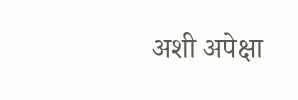अशी अपेक्षा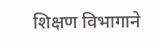शिक्षण विभागाने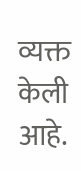व्यक्त केली आहे.